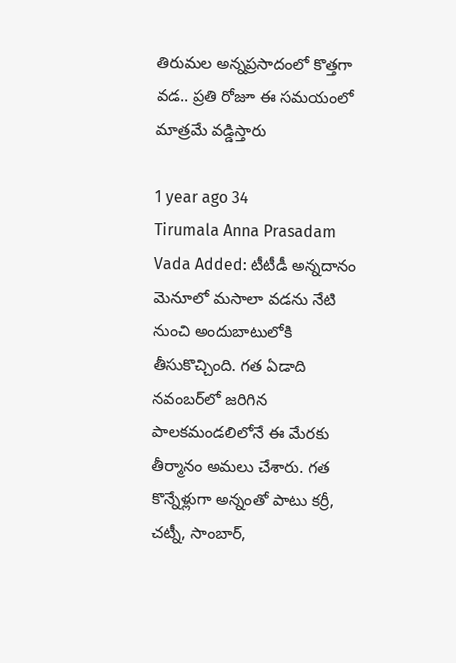తిరుమల అన్నప్రసాదంలో కొత్తగా వడ.. ప్రతి రోజూ ఈ సమయంలో మాత్రమే వడ్డిస్తారు

1 year ago 34
Tirumala Anna Prasadam Vada Added: టీటీడీ అన్నదానం మెనూలో మసాలా వడను నేటి నుంచి అందుబాటులోకి తీసుకొచ్చింది. గత ఏడాది నవంబర్‌లో జరిగిన పాలకమండలిలోనే ఈ మేరకు తీర్మానం అమలు చేశారు. గత కొన్నేళ్లుగా అన్నంతో పాటు కర్రీ, చట్నీ, సాంబార్,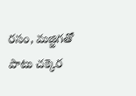రసం, మజ్జిగతో పాటు చక్కెర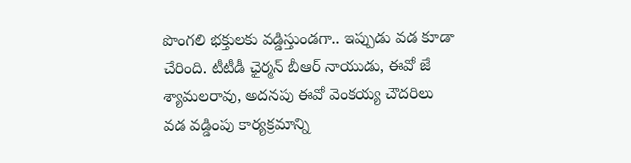పొంగలి భక్తులకు వడ్డిస్తుండగా.. ఇప్పుడు వడ కూడా చేరింది. టీటీడీ ఛైర్మన్ బీఆర్ నాయుడు, ఈవో జే శ్యామలరావు, అదనపు ఈవో వెంకయ్య చౌదరిలు వడ వడ్డింపు కార్యక్రమాన్ని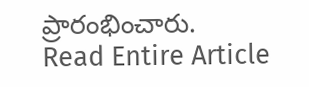ప్రారంభించారు.
Read Entire Article